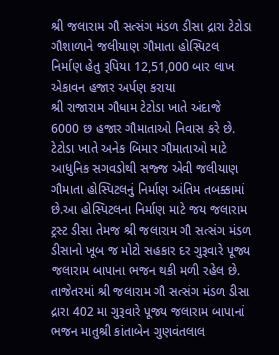શ્રી જલારામ ગૌ સત્સંગ મંડળ ડીસા દ્રારા ટેટોડા ગૌશાળાને જલીયાણ ગૌમાતા હોસ્પિટલ નિર્માણ હેતુ રૂપિયા 12,51,000 બાર લાખ એકાવન હજાર અર્પણ કરાયા
શ્રી રાજારામ ગૌધામ ટેટોડા ખાતે અંદાજે 6000 છ હજાર ગૌમાતાઓ નિવાસ કરે છે. ટેટોડા ખાતે અનેક બિમાર ગૌમાતાઓ માટે આધુનિક સગવડોથી સજ્જ એવી જલીયાણ ગૌમાતા હોસ્પિટલનું નિર્માણ અંતિમ તબક્કામાં છે.આ હોસ્પિટલના નિર્માણ માટે જય જલારામ ટ્રસ્ટ ડીસા તેમજ શ્રી જલારામ ગૌ સત્સંગ મંડળ ડીસાનો ખૂબ જ મોટો સહકાર દર ગુરૂવારે પૂજ્ય જલારામ બાપાના ભજન થકી મળી રહેલ છે.
તાજેતરમાં શ્રી જલારામ ગૌ સત્સંગ મંડળ ડીસા દ્રારા 402 મા ગુરૂવારે પૂજ્ય જલારામ બાપાનાં ભજન માતુશ્રી કાંતાબેન ગુણવંતલાલ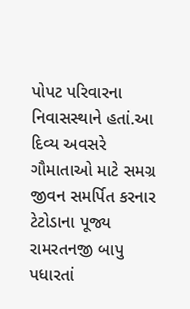પોપટ પરિવારના નિવાસસ્થાને હતાં.આ દિવ્ય અવસરે ગૌમાતાઓ માટે સમગ્ર જીવન સમર્પિત કરનાર ટેટોડાના પૂજ્ય રામરતનજી બાપુ પધારતાં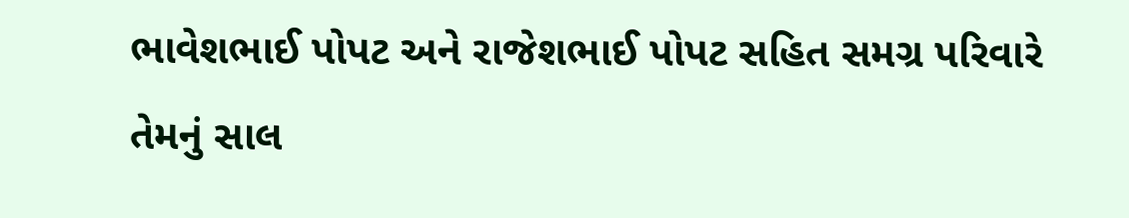ભાવેશભાઈ પોપટ અને રાજેશભાઈ પોપટ સહિત સમગ્ર પરિવારે તેમનું સાલ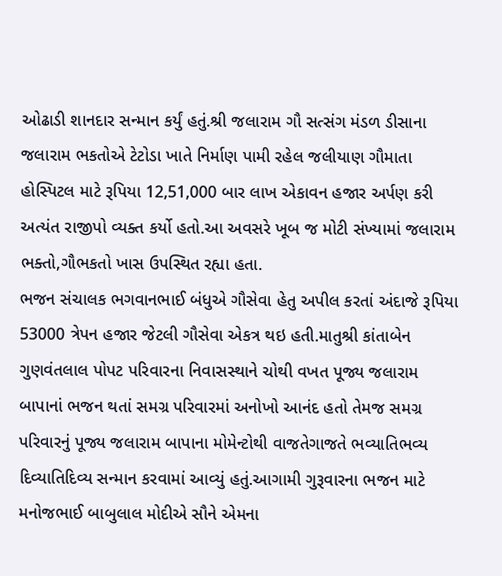ઓઢાડી શાનદાર સન્માન કર્યું હતું.શ્રી જલારામ ગૌ સત્સંગ મંડળ ડીસાના જલારામ ભકતોએ ટેટોડા ખાતે નિર્માણ પામી રહેલ જલીયાણ ગૌમાતા હોસ્પિટલ માટે રૂપિયા 12,51,000 બાર લાખ એકાવન હજાર અર્પણ કરી અત્યંત રાજીપો વ્યક્ત કર્યો હતો.આ અવસરે ખૂબ જ મોટી સંખ્યામાં જલારામ ભક્તો,ગૌભકતો ખાસ ઉપસ્થિત રહ્યા હતા.
ભજન સંચાલક ભગવાનભાઈ બંધુએ ગૌસેવા હેતુ અપીલ કરતાં અંદાજે રૂપિયા 53000 ત્રેપન હજાર જેટલી ગૌસેવા એકત્ર થઇ હતી.માતુશ્રી કાંતાબેન ગુણવંતલાલ પોપટ પરિવારના નિવાસસ્થાને ચોથી વખત પૂજ્ય જલારામ બાપાનાં ભજન થતાં સમગ્ર પરિવારમાં અનોખો આનંદ હતો તેમજ સમગ્ર પરિવારનું પૂજ્ય જલારામ બાપાના મોમેન્ટોથી વાજતેગાજતે ભવ્યાતિભવ્ય દિવ્યાતિદિવ્ય સન્માન કરવામાં આવ્યું હતું.આગામી ગુરૂવારના ભજન માટે મનોજભાઈ બાબુલાલ મોદીએ સૌને એમના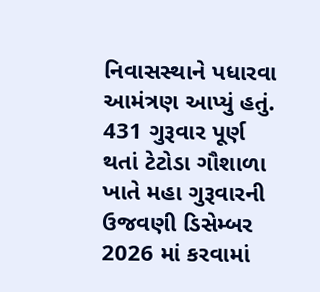નિવાસસ્થાને પધારવા આમંત્રણ આપ્યું હતું.
431 ગુરૂવાર પૂર્ણ થતાં ટેટોડા ગૌશાળા ખાતે મહા ગુરૂવારની ઉજવણી ડિસેમ્બર 2026 માં કરવામાં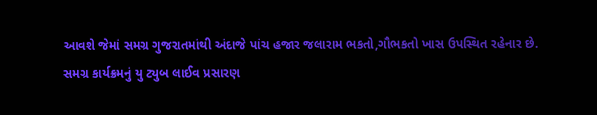આવશે જેમાં સમગ્ર ગુજરાતમાંથી અંદાજે પાંચ હજાર જલારામ ભકતો,ગૌભકતો ખાસ ઉપસ્થિત રહેનાર છે.
સમગ્ર કાર્યક્રમનું યુ ટ્યુબ લાઈવ પ્રસારણ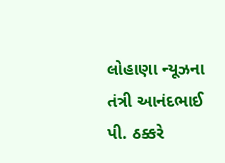લોહાણા ન્યૂઝના તંત્રી આનંદભાઈ પી. ઠક્કરે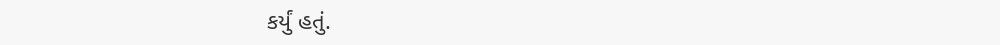કર્યું હતું.